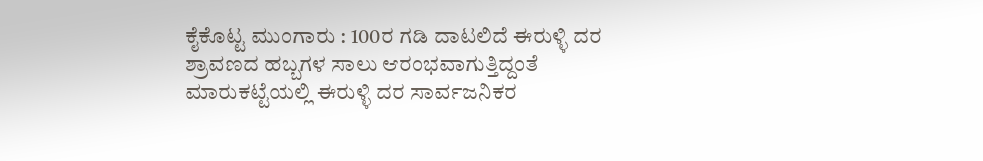ಕೈಕೊಟ್ಟ ಮುಂಗಾರು : 100ರ ಗಡಿ ದಾಟಲಿದೆ ಈರುಳ್ಳಿ ದರ
ಶ್ರಾವಣದ ಹಬ್ಬಗಳ ಸಾಲು ಆರಂಭವಾಗುತ್ತಿದ್ದಂತೆ ಮಾರುಕಟ್ಟೆಯಲ್ಲಿ ಈರುಳ್ಳಿ ದರ ಸಾರ್ವಜನಿಕರ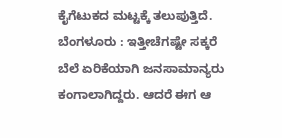ಕೈಗೆಟುಕದ ಮಟ್ಟಕ್ಕೆ ತಲುಪುತ್ತಿದೆ.
ಬೆಂಗಳೂರು : ಇತ್ತೀಚೆಗಷ್ಟೇ ಸಕ್ಕರೆ ಬೆಲೆ ಏರಿಕೆಯಾಗಿ ಜನಸಾಮಾನ್ಯರು ಕಂಗಾಲಾಗಿದ್ದರು. ಆದರೆ ಈಗ ಆ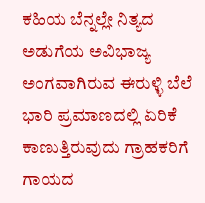ಕಹಿಯ ಬೆನ್ನಲ್ಲೇ ನಿತ್ಯದ ಅಡುಗೆಯ ಅವಿಭಾಜ್ಯ ಅಂಗವಾಗಿರುವ ಈರುಳ್ಳಿ ಬೆಲೆ ಭಾರಿ ಪ್ರಮಾಣದಲ್ಲಿ ಏರಿಕೆ ಕಾಣುತ್ತಿರುವುದು ಗ್ರಾಹಕರಿಗೆ ಗಾಯದ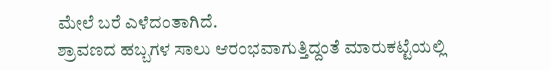ಮೇಲೆ ಬರೆ ಎಳೆದಂತಾಗಿದೆ.
ಶ್ರಾವಣದ ಹಬ್ಬಗಳ ಸಾಲು ಆರಂಭವಾಗುತ್ತಿದ್ದಂತೆ ಮಾರುಕಟ್ಟೆಯಲ್ಲಿ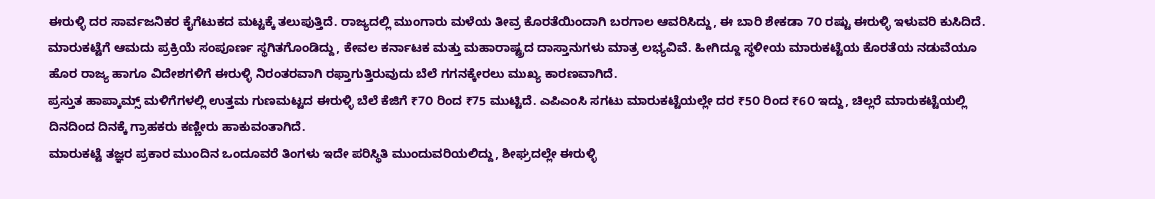ಈರುಳ್ಳಿ ದರ ಸಾರ್ವಜನಿಕರ ಕೈಗೆಟುಕದ ಮಟ್ಟಕ್ಕೆ ತಲುಪುತ್ತಿದೆ. ರಾಜ್ಯದಲ್ಲಿ ಮುಂಗಾರು ಮಳೆಯ ತೀವ್ರ ಕೊರತೆಯಿಂದಾಗಿ ಬರಗಾಲ ಆವರಿಸಿದ್ದು, ಈ ಬಾರಿ ಶೇಕಡಾ 7೦ ರಷ್ಟು ಈರುಳ್ಳಿ ಇಳುವರಿ ಕುಸಿದಿದೆ.
ಮಾರುಕಟ್ಟೆಗೆ ಆಮದು ಪ್ರಕ್ರಿಯೆ ಸಂಪೂರ್ಣ ಸ್ಥಗಿತಗೊಂಡಿದ್ದು, ಕೇವಲ ಕರ್ನಾಟಕ ಮತ್ತು ಮಹಾರಾಷ್ಟ್ರದ ದಾಸ್ತಾನುಗಳು ಮಾತ್ರ ಲಭ್ಯವಿವೆ. ಹೀಗಿದ್ದೂ ಸ್ಥಳೀಯ ಮಾರುಕಟ್ಟೆಯ ಕೊರತೆಯ ನಡುವೆಯೂ ಹೊರ ರಾಜ್ಯ ಹಾಗೂ ವಿದೇಶಗಳಿಗೆ ಈರುಳ್ಳಿ ನಿರಂತರವಾಗಿ ರಫ್ತಾಗುತ್ತಿರುವುದು ಬೆಲೆ ಗಗನಕ್ಕೇರಲು ಮುಖ್ಯ ಕಾರಣವಾಗಿದೆ.
ಪ್ರಸ್ತುತ ಹಾಪ್ಕಾಮ್ಸ್ ಮಳಿಗೆಗಳಲ್ಲಿ ಉತ್ತಮ ಗುಣಮಟ್ಟದ ಈರುಳ್ಳಿ ಬೆಲೆ ಕೆಜಿಗೆ ₹7೦ ರಿಂದ ₹75 ಮುಟ್ಟಿದೆ. ಎಪಿಎಂಸಿ ಸಗಟು ಮಾರುಕಟ್ಟೆಯಲ್ಲೇ ದರ ₹5೦ ರಿಂದ ₹6೦ ಇದ್ದು, ಚಿಲ್ಲರೆ ಮಾರುಕಟ್ಟೆಯಲ್ಲಿ ದಿನದಿಂದ ದಿನಕ್ಕೆ ಗ್ರಾಹಕರು ಕಣ್ಣೀರು ಹಾಕುವಂತಾಗಿದೆ.
ಮಾರುಕಟ್ಟೆ ತಜ್ಞರ ಪ್ರಕಾರ ಮುಂದಿನ ಒಂದೂವರೆ ತಿಂಗಳು ಇದೇ ಪರಿಸ್ಥಿತಿ ಮುಂದುವರಿಯಲಿದ್ದು, ಶೀಘ್ರದಲ್ಲೇ ಈರುಳ್ಳಿ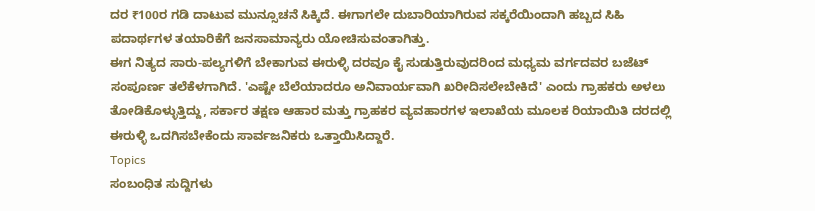ದರ ₹100ರ ಗಡಿ ದಾಟುವ ಮುನ್ಸೂಚನೆ ಸಿಕ್ಕಿದೆ. ಈಗಾಗಲೇ ದುಬಾರಿಯಾಗಿರುವ ಸಕ್ಕರೆಯಿಂದಾಗಿ ಹಬ್ಬದ ಸಿಹಿ ಪದಾರ್ಥಗಳ ತಯಾರಿಕೆಗೆ ಜನಸಾಮಾನ್ಯರು ಯೋಚಿಸುವಂತಾಗಿತ್ತು.
ಈಗ ನಿತ್ಯದ ಸಾರು-ಪಲ್ಯಗಳಿಗೆ ಬೇಕಾಗುವ ಈರುಳ್ಳಿ ದರವೂ ಕೈ ಸುಡುತ್ತಿರುವುದರಿಂದ ಮಧ್ಯಮ ವರ್ಗದವರ ಬಜೆಟ್ ಸಂಪೂರ್ಣ ತಲೆಕೆಳಗಾಗಿದೆ. 'ಎಷ್ಟೇ ಬೆಲೆಯಾದರೂ ಅನಿವಾರ್ಯವಾಗಿ ಖರೀದಿಸಲೇಬೇಕಿದೆ' ಎಂದು ಗ್ರಾಹಕರು ಅಳಲು ತೋಡಿಕೊಳ್ಳುತ್ತಿದ್ದು, ಸರ್ಕಾರ ತಕ್ಷಣ ಆಹಾರ ಮತ್ತು ಗ್ರಾಹಕರ ವ್ಯವಹಾರಗಳ ಇಲಾಖೆಯ ಮೂಲಕ ರಿಯಾಯಿತಿ ದರದಲ್ಲಿ ಈರುಳ್ಳಿ ಒದಗಿಸಬೇಕೆಂದು ಸಾರ್ವಜನಿಕರು ಒತ್ತಾಯಿಸಿದ್ದಾರೆ.
Topics
ಸಂಬಂಧಿತ ಸುದ್ದಿಗಳು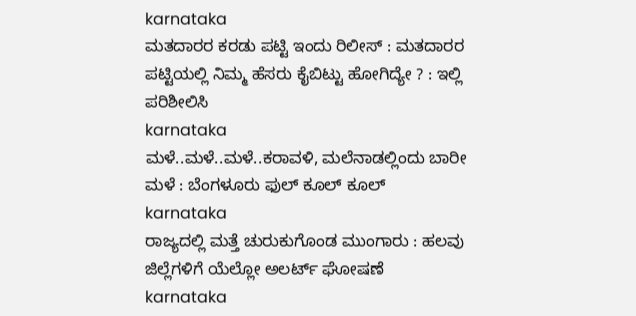karnataka
ಮತದಾರರ ಕರಡು ಪಟ್ಟಿ ಇಂದು ರಿಲೀಸ್ : ಮತದಾರರ ಪಟ್ಟಿಯಲ್ಲಿ ನಿಮ್ಮ ಹೆಸರು ಕೈಬಿಟ್ಟು ಹೋಗಿದ್ಯೇ ? : ಇಲ್ಲಿ ಪರಿಶೀಲಿಸಿ
karnataka
ಮಳೆ..ಮಳೆ..ಮಳೆ..ಕರಾವಳಿ, ಮಲೆನಾಡಲ್ಲಿಂದು ಬಾರೀ ಮಳೆ : ಬೆಂಗಳೂರು ಫುಲ್ ಕೂಲ್ ಕೂಲ್
karnataka
ರಾಜ್ಯದಲ್ಲಿ ಮತ್ತೆ ಚುರುಕುಗೊಂಡ ಮುಂಗಾರು : ಹಲವು ಜಿಲ್ಲೆಗಳಿಗೆ ಯೆಲ್ಲೋ ಅಲರ್ಟ್ ಘೋಷಣೆ
karnataka